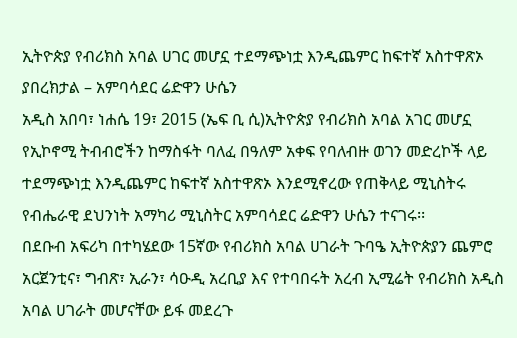ኢትዮጵያ የብሪክስ አባል ሀገር መሆኗ ተደማጭነቷ እንዲጨምር ከፍተኛ አስተዋጽኦ ያበረክታል – አምባሳደር ሬድዋን ሁሴን
አዲስ አበባ፣ ነሐሴ 19፣ 2015 (ኤፍ ቢ ሲ)ኢትዮጵያ የብሪክስ አባል አገር መሆኗ የኢኮኖሚ ትብብሮችን ከማስፋት ባለፈ በዓለም አቀፍ የባለብዙ ወገን መድረኮች ላይ ተደማጭነቷ እንዲጨምር ከፍተኛ አስተዋጽኦ እንደሚኖረው የጠቅላይ ሚኒስትሩ የብሔራዊ ደህንነት አማካሪ ሚኒስትር አምባሳደር ሬድዋን ሁሴን ተናገሩ፡፡
በደቡብ አፍሪካ በተካሄደው 15ኛው የብሪክስ አባል ሀገራት ጉባዔ ኢትዮጵያን ጨምሮ አርጀንቲና፣ ግብጽ፣ ኢራን፣ ሳዑዲ አረቢያ እና የተባበሩት አረብ ኢሚሬት የብሪክስ አዲስ አባል ሀገራት መሆናቸው ይፋ መደረጉ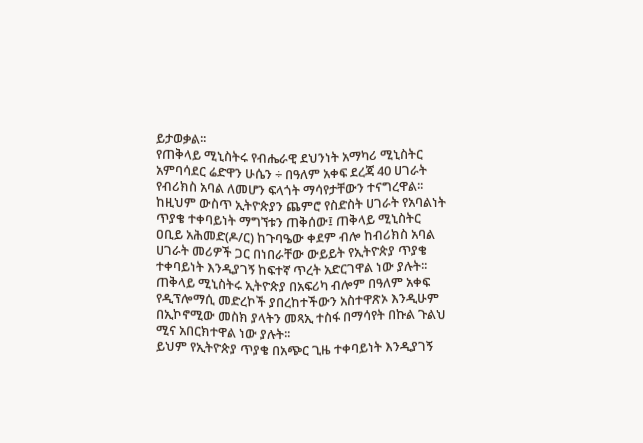ይታወቃል፡፡
የጠቅላይ ሚኒስትሩ የብሔራዊ ደህንነት አማካሪ ሚኒስትር አምባሳደር ሬድዋን ሁሴን ÷ በዓለም አቀፍ ደረጃ 40 ሀገራት የብሪክስ አባል ለመሆን ፍላጎት ማሳየታቸውን ተናግረዋል፡፡
ከዚህም ውስጥ ኢትዮጵያን ጨምሮ የስድስት ሀገራት የአባልነት ጥያቄ ተቀባይነት ማግኘቱን ጠቅሰው፤ ጠቅላይ ሚኒስትር ዐቢይ አሕመድ(ዶ/ር) ከጉባዔው ቀደም ብሎ ከብሪክስ አባል ሀገራት መሪዎች ጋር በነበራቸው ውይይት የኢትዮጵያ ጥያቄ ተቀባይነት እንዲያገኝ ከፍተኛ ጥረት አድርገዋል ነው ያሉት፡፡
ጠቅላይ ሚኒስትሩ ኢትዮጵያ በአፍሪካ ብሎም በዓለም አቀፍ የዲፕሎማሲ መድረኮች ያበረከተችውን አስተዋጽኦ እንዲሁም በኢኮኖሚው መስክ ያላትን መጻኢ ተስፋ በማሳየት በኩል ጉልህ ሚና አበርክተዋል ነው ያሉት፡፡
ይህም የኢትዮጵያ ጥያቄ በአጭር ጊዜ ተቀባይነት እንዲያገኝ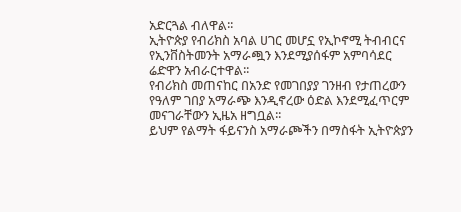አድርጓል ብለዋል፡፡
ኢትዮጵያ የብሪክስ አባል ሀገር መሆኗ የኢኮኖሚ ትብብርና የኢንቨስትመንት አማራጯን እንደሚያሰፋም አምባሳደር ሬድዋን አብራርተዋል፡፡
የብሪክስ መጠናከር በአንድ የመገበያያ ገንዘብ የታጠረውን የዓለም ገበያ አማራጭ እንዲኖረው ዕድል እንደሚፈጥርም መናገራቸውን ኢዜአ ዘግቧል፡፡
ይህም የልማት ፋይናንስ አማራጮችን በማስፋት ኢትዮጵያን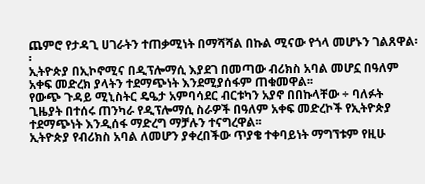ጨምሮ የታዳጊ ሀገራትን ተጠቃሚነት በማሻሻል በኩል ሚናው የጎላ መሆኑን ገልጸዋል፡፡
ኢትዮጵያ በኢኮኖሚና በዲፕሎማሲ እያደገ በመጣው ብሪክስ አባል መሆኗ በዓለም አቀፍ መድረክ ያላትን ተደማጭነት እንደሚያሰፋም ጠቁመዋል፡፡
የውጭ ጉዳይ ሚኒስትር ዴዔታ አምባሳደር ብርቱካን አያኖ በበኩላቸው ÷ ባለፉት ጊዜያት በተሰሩ ጠንካራ የዲፕሎማሲ ስራዎች በዓለም አቀፍ መድረኮች የኢትዮጵያ ተደማጭነት እንዲሰፋ ማድረግ ማቻሉን ተናግረዋል፡፡
ኢትዮጵያ የብሪክስ አባል ለመሆን ያቀረበችው ጥያቄ ተቀባይነት ማግኘቱም የዚሁ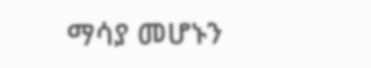ማሳያ መሆኑን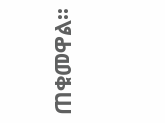ጠቁመዋል፡፡